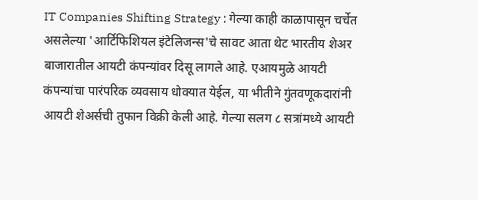IT Companies Shifting Strategy : गेल्या काही काळापासून चर्चेत असलेल्या 'आर्टिफिशियल इंटेलिजन्स'चे सावट आता थेट भारतीय शेअर बाजारातील आयटी कंपन्यांवर दिसू लागले आहे. एआयमुळे आयटी कंपन्यांचा पारंपरिक व्यवसाय धोक्यात येईल, या भीतीने गुंतवणूकदारांनी आयटी शेअर्सची तुफान विक्री केली आहे. गेल्या सलग ८ सत्रांमध्ये आयटी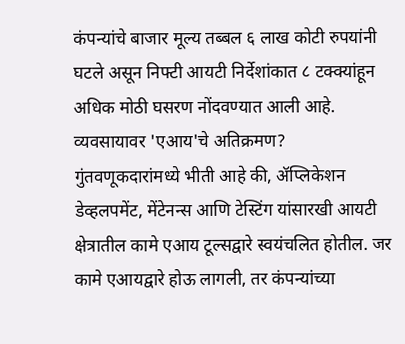कंपन्यांचे बाजार मूल्य तब्बल ६ लाख कोटी रुपयांनी घटले असून निफ्टी आयटी निर्देशांकात ८ टक्क्यांहून अधिक मोठी घसरण नोंदवण्यात आली आहे.
व्यवसायावर 'एआय'चे अतिक्रमण?
गुंतवणूकदारांमध्ये भीती आहे की, ॲप्लिकेशन डेव्हलपमेंट, मेंटेनन्स आणि टेस्टिंग यांसारखी आयटी क्षेत्रातील कामे एआय टूल्सद्वारे स्वयंचलित होतील. जर कामे एआयद्वारे होऊ लागली, तर कंपन्यांच्या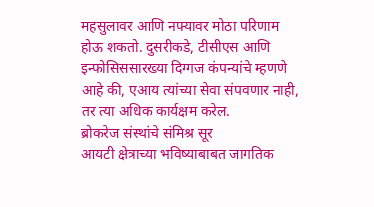महसुलावर आणि नफ्यावर मोठा परिणाम होऊ शकतो. दुसरीकडे, टीसीएस आणि इन्फोसिससारख्या दिग्गज कंपन्यांचे म्हणणे आहे की, एआय त्यांच्या सेवा संपवणार नाही, तर त्या अधिक कार्यक्षम करेल.
ब्रोकरेज संस्थांचे संमिश्र सूर
आयटी क्षेत्राच्या भविष्याबाबत जागतिक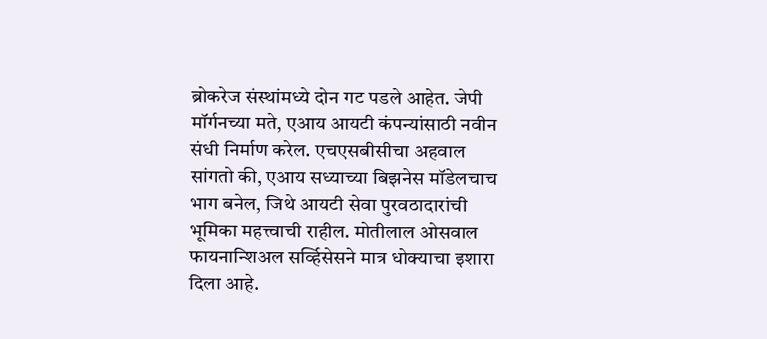ब्रोकरेज संस्थांमध्ये दोन गट पडले आहेत. जेपी मॉर्गनच्या मते, एआय आयटी कंपन्यांसाठी नवीन संधी निर्माण करेल. एचएसबीसीचा अहवाल सांगतो की, एआय सध्याच्या बिझनेस मॉडेलचाच भाग बनेल, जिथे आयटी सेवा पुरवठादारांची भूमिका महत्त्वाची राहील. मोतीलाल ओसवाल फायनान्शिअल सर्व्हिसेसने मात्र धोक्याचा इशारा दिला आहे.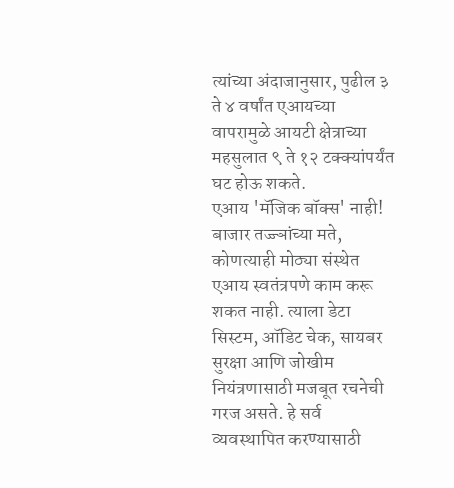त्यांच्या अंदाजानुसार, पुढील ३ ते ४ वर्षांत एआयच्या वापरामुळे आयटी क्षेत्राच्या महसुलात ९ ते १२ टक्क्यांपर्यंत घट होऊ शकते.
एआय 'मॅजिक बॉक्स' नाही!
बाजार तज्ज्ञांच्या मते, कोणत्याही मोठ्या संस्थेत एआय स्वतंत्रपणे काम करू शकत नाही. त्याला डेटा सिस्टम, ऑडिट चेक, सायबर सुरक्षा आणि जोखीम नियंत्रणासाठी मजबूत रचनेची गरज असते. हे सर्व व्यवस्थापित करण्यासाठी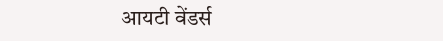आयटी वेंडर्स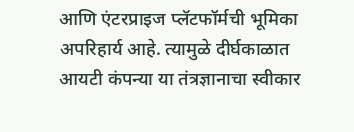आणि एंटरप्राइज प्लॅटफॉर्मची भूमिका अपरिहार्य आहे. त्यामुळे दीर्घकाळात आयटी कंपन्या या तंत्रज्ञानाचा स्वीकार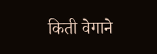किती वेगाने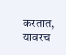करतात, यावरच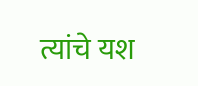त्यांचे यश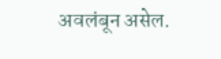अवलंबून असेल.